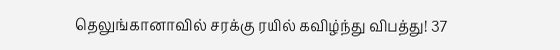தெலுங்கானாவில் சரக்கு ரயில் கவிழ்ந்து விபத்து! 37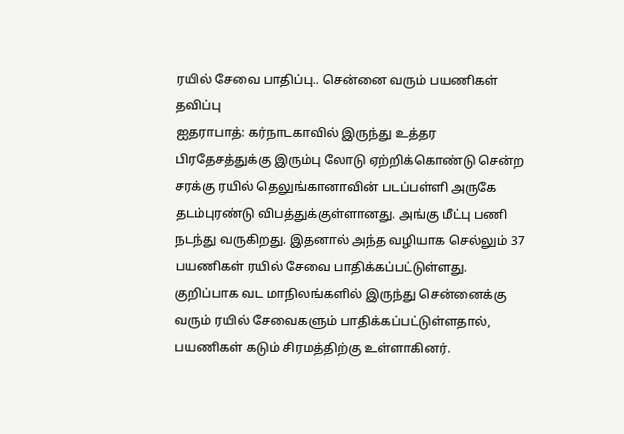ரயில் சேவை பாதிப்பு.. சென்னை வரும் பயணிகள் தவிப்பு
ஐதராபாத்: கர்நாடகாவில் இருந்து உத்தர பிரதேசத்துக்கு இரும்பு லோடு ஏற்றிக்கொண்டு சென்ற சரக்கு ரயில் தெலுங்கானாவின் படப்பள்ளி அருகே தடம்புரண்டு விபத்துக்குள்ளானது. அங்கு மீட்பு பணி நடந்து வருகிறது. இதனால் அந்த வழியாக செல்லும் 37 பயணிகள் ரயில் சேவை பாதிக்கப்பட்டுள்ளது. குறிப்பாக வட மாநிலங்களில் இருந்து சென்னைக்கு வரும் ரயில் சேவைகளும் பாதிக்கப்பட்டுள்ளதால், பயணிகள் கடும் சிரமத்திற்கு உள்ளாகினர்.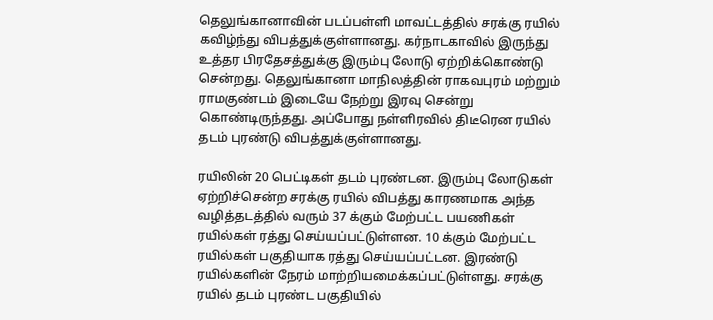தெலுங்கானாவின் படப்பள்ளி மாவட்டத்தில் சரக்கு ரயில் கவிழ்ந்து விபத்துக்குள்ளானது. கர்நாடகாவில் இருந்து உத்தர பிரதேசத்துக்கு இரும்பு லோடு ஏற்றிக்கொண்டு சென்றது. தெலுங்கானா மாநிலத்தின் ராகவபுரம் மற்றும் ராமகுண்டம் இடையே நேற்று இரவு சென்று கொண்டிருந்தது. அப்போது நள்ளிரவில் திடீரென ரயில் தடம் புரண்டு விபத்துக்குள்ளானது.

ரயிலின் 20 பெட்டிகள் தடம் புரண்டன. இரும்பு லோடுகள் ஏற்றிச்சென்ற சரக்கு ரயில் விபத்து காரணமாக அந்த வழித்தடத்தில் வரும் 37 க்கும் மேற்பட்ட பயணிகள் ரயில்கள் ரத்து செய்யப்பட்டுள்ளன. 10 க்கும் மேற்பட்ட ரயில்கள் பகுதியாக ரத்து செய்யப்பட்டன. இரண்டு ரயில்களின் நேரம் மாற்றியமைக்கப்பட்டுள்ளது. சரக்கு ரயில் தடம் புரண்ட பகுதியில்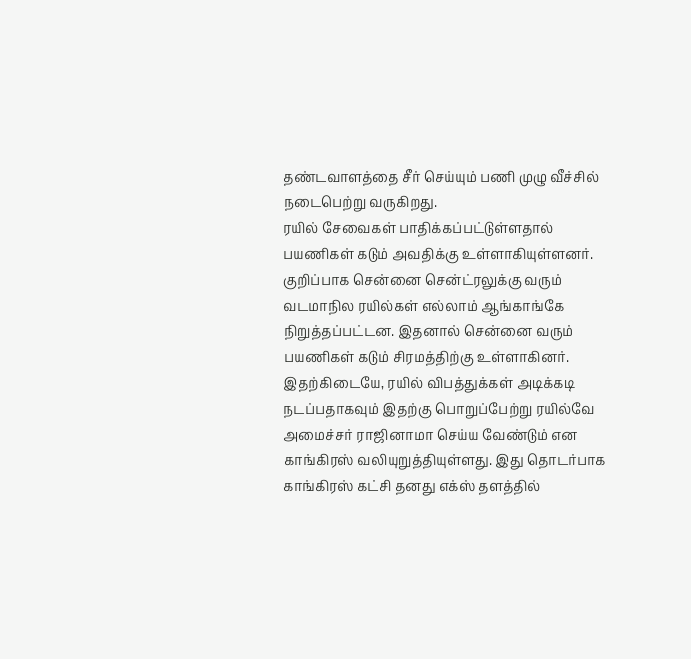தண்டவாளத்தை சீர் செய்யும் பணி முழு வீச்சில் நடைபெற்று வருகிறது.
ரயில் சேவைகள் பாதிக்கப்பட்டுள்ளதால் பயணிகள் கடும் அவதிக்கு உள்ளாகியுள்ளனர். குறிப்பாக சென்னை சென்ட்ரலுக்கு வரும் வடமாநில ரயில்கள் எல்லாம் ஆங்காங்கே நிறுத்தப்பட்டன. இதனால் சென்னை வரும் பயணிகள் கடும் சிரமத்திற்கு உள்ளாகினர்.
இதற்கிடையே, ரயில் விபத்துக்கள் அடிக்கடி நடப்பதாகவும் இதற்கு பொறுப்பேற்று ரயில்வே அமைச்சர் ராஜினாமா செய்ய வேண்டும் என காங்கிரஸ் வலியுறுத்தியுள்ளது. இது தொடர்பாக காங்கிரஸ் கட்சி தனது எக்ஸ் தளத்தில்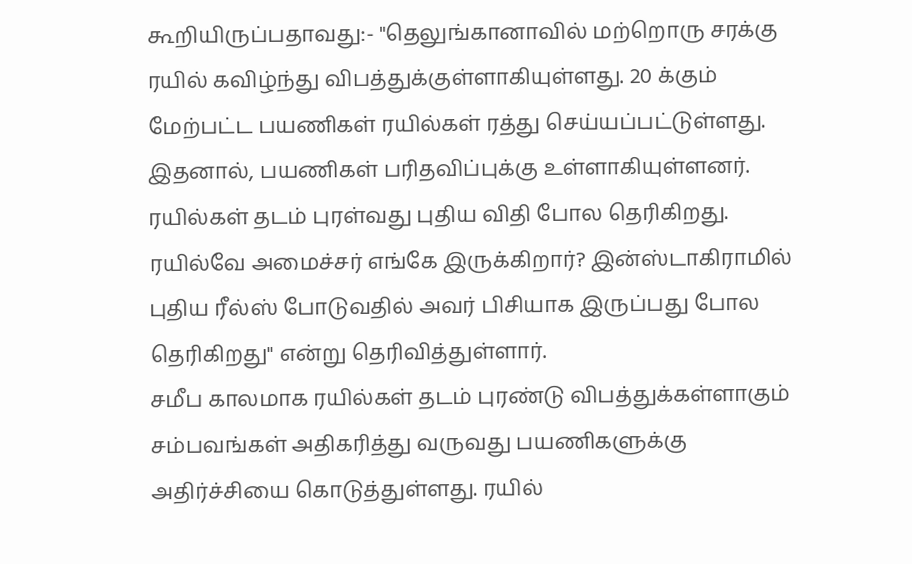கூறியிருப்பதாவது:- "தெலுங்கானாவில் மற்றொரு சரக்கு ரயில் கவிழ்ந்து விபத்துக்குள்ளாகியுள்ளது. 20 க்கும் மேற்பட்ட பயணிகள் ரயில்கள் ரத்து செய்யப்பட்டுள்ளது.
இதனால், பயணிகள் பரிதவிப்புக்கு உள்ளாகியுள்ளனர். ரயில்கள் தடம் புரள்வது புதிய விதி போல தெரிகிறது. ரயில்வே அமைச்சர் எங்கே இருக்கிறார்? இன்ஸ்டாகிராமில் புதிய ரீல்ஸ் போடுவதில் அவர் பிசியாக இருப்பது போல தெரிகிறது" என்று தெரிவித்துள்ளார்.
சமீப காலமாக ரயில்கள் தடம் புரண்டு விபத்துக்கள்ளாகும் சம்பவங்கள் அதிகரித்து வருவது பயணிகளுக்கு அதிர்ச்சியை கொடுத்துள்ளது. ரயில்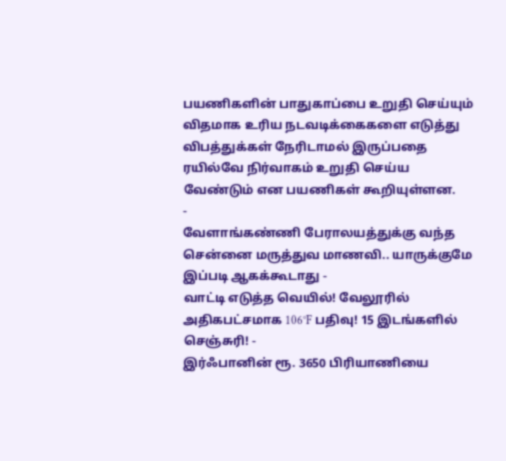பயணிகளின் பாதுகாப்பை உறுதி செய்யும் விதமாக உரிய நடவடிக்கைகளை எடுத்து விபத்துக்கள் நேரிடாமல் இருப்பதை ரயில்வே நிர்வாகம் உறுதி செய்ய வேண்டும் என பயணிகள் கூறியுள்ளன.
-
வேளாங்கண்ணி பேராலயத்துக்கு வந்த சென்னை மருத்துவ மாணவி.. யாருக்குமே இப்படி ஆகக்கூடாது -
வாட்டி எடுத்த வெயில்! வேலூரில் அதிகபட்சமாக 106°F பதிவு! 15 இடங்களில் செஞ்சுரி! -
இர்ஃபானின் ரூ. 3650 பிரியாணியை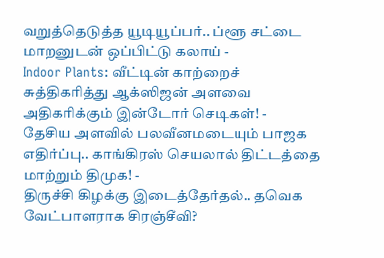வறுத்தெடுத்த யூடியூப்பர்.. ப்ளூ சட்டை மாறனுடன் ஒப்பிட்டு கலாய் -
Indoor Plants: வீட்டின் காற்றைச் சுத்திகரித்து ஆக்ஸிஜன் அளவை அதிகரிக்கும் இன்டோர் செடிகள்! -
தேசிய அளவில் பலவீனமடையும் பாஜக எதிர்ப்பு.. காங்கிரஸ் செயலால் திட்டத்தை மாற்றும் திமுக! -
திருச்சி கிழக்கு இடைத்தேர்தல்.. தவெக வேட்பாளராக சிரஞ்சீவி?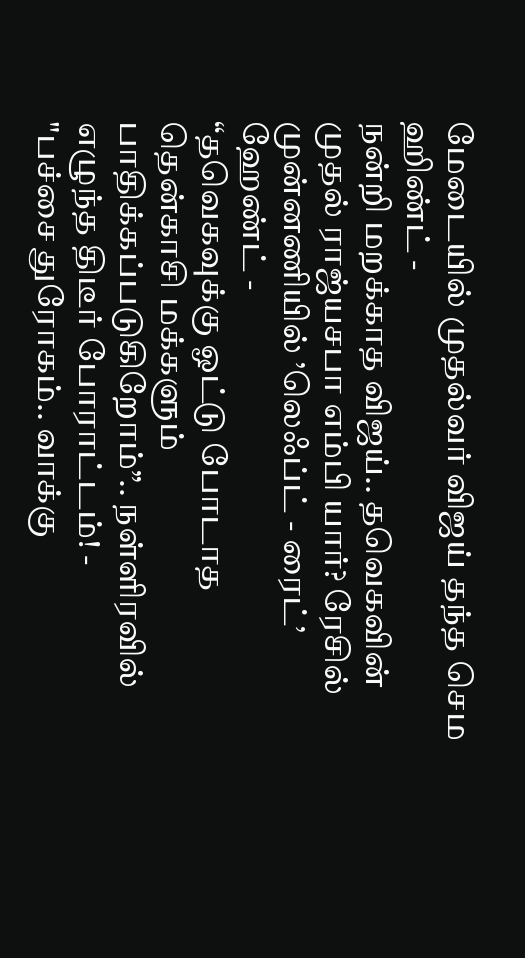மேடையில் முதல்வர் விஜய் தந்த செம ஹிண்ட் -
நன்றி மறக்காத விஜய்.. தவெகவின் முதல் ராஜ்யசபா எம்பி யார்? ரேசில் முன்னணியில் ’லெஃப்ட் - ரைட்’ ஹேண்ட் -
“தவெகவுக்கு ஓட்டு போடாத தென்காசி மக்களும் பாதிக்கப்படுகிறோம்”.. நள்ளிரவில் எழுந்த திடீர் போராட்டம்! -
"பச்சை துரோகம்.. வாக்கு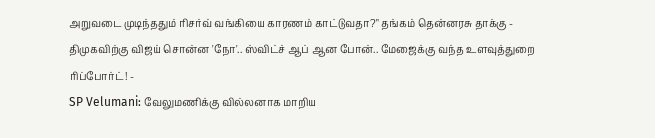அறுவடை முடிந்ததும் ரிசர்வ் வங்கியை காரணம் காட்டுவதா?" தங்கம் தென்னரசு தாக்கு -
திமுகவிற்கு விஜய் சொன்ன 'நோ'.. ஸ்விட்ச் ஆப் ஆன போன்.. மேஜைக்கு வந்த உளவுத்துறை ரிப்போர்ட்! -
SP Velumani: வேலுமணிக்கு வில்லனாக மாறிய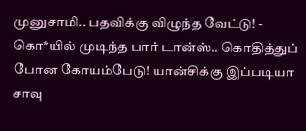முனுசாமி.. பதவிக்கு விழுந்த வேட்டு! -
கொ*யில் முடிந்த பார் டான்ஸ்.. கொதித்துப் போன கோயம்பேடு! யான்சிக்கு இப்படியா சாவு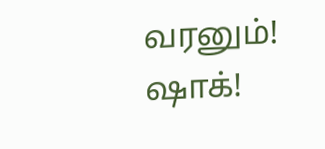வரனும்! ஷாக்!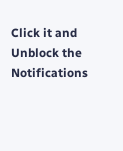Click it and Unblock the Notifications